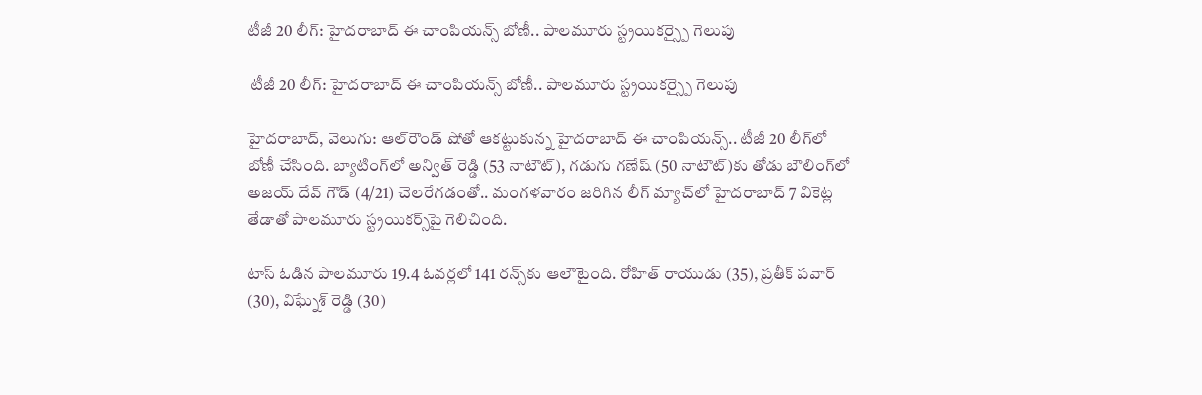టీజీ 20 లీగ్‌: హైదరాబాద్‌‌ ఈ చాంపియన్స్‌‌ బోణీ.. పాలమూరు స్ట్రయికర్స్పై గెలుపు

 టీజీ 20 లీగ్‌: హైదరాబాద్‌‌ ఈ చాంపియన్స్‌‌ బోణీ.. పాలమూరు స్ట్రయికర్స్పై గెలుపు

హైదరాబాద్‌‌, వెలుగు: ఆల్‌‌రౌండ్‌‌ షోతో ఆకట్టుకున్న హైదరాబాద్‌‌ ఈ చాంపియన్స్‌‌.. టీజీ 20 లీగ్‌‌లో బోణీ చేసింది. బ్యాటింగ్‌‌లో అన్విత్‌‌ రెడ్డి (53 నాటౌట్‌‌), గడుగు గణేష్‌‌ (50 నాటౌట్‌‌)కు తోడు బౌలింగ్‌‌లో అజయ్‌‌ దేవ్ గౌడ్‌‌ (4/21) చెలరేగడంతో.. మంగళవారం జరిగిన లీగ్‌‌ మ్యాచ్‌‌లో హైదరాబాద్‌‌ 7 వికెట్ల తేడాతో పాలమూరు స్ట్రయికర్స్‌‌పై గెలిచింది.

టాస్ ఓడిన పాలమూరు 19.4 ఓవర్లలో 141 రన్స్‌‌కు ఆలౌటైంది. రోహిత్‌‌ రాయుడు (35), ప్రతీక్‌‌ పవార్‌‌ (30), విఘ్నేశ్‌‌ రెడ్డి (30)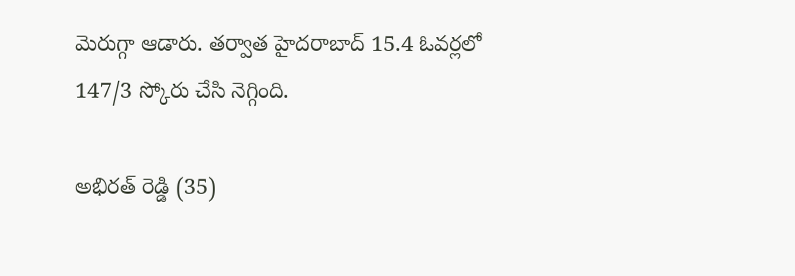మెరుగ్గా ఆడారు. తర్వాత హైదరాబాద్‌‌ 15.4 ఓవర్లలో 147/3 స్కోరు చేసి నెగ్గింది.

అభిరత్‌‌ రెడ్డి (35)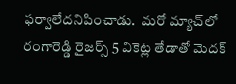ఫర్వాలేదనిపించాడు.  మరో మ్యాచ్‌‌లో రంగారెడ్డి రైజర్స్‌‌ 5 వికెట్ల తేడాతో మెదక్‌‌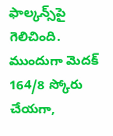ఫాల్కన్స్‌‌పై గెలిచింది. ముందుగా మెదక్‌‌ 164/8 స్కోరు చేయగా,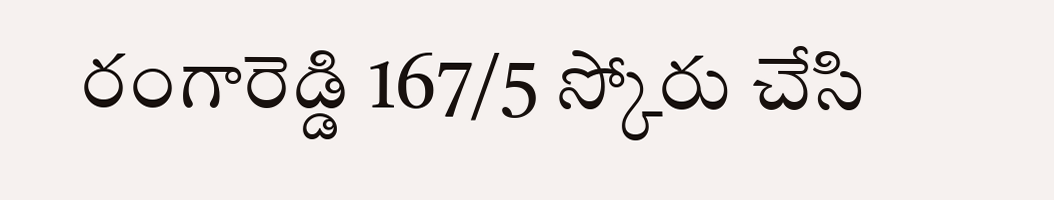రంగారెడ్డి 167/5 స్కోరు చేసి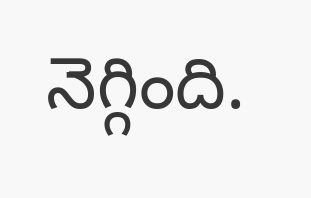నెగ్గింది.